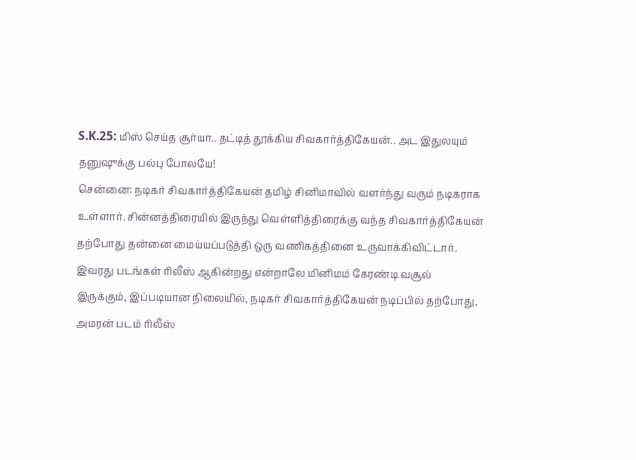S.K.25: மிஸ் செய்த சூர்யா.. தட்டித் தூக்கிய சிவகார்த்திகேயன்.. அட இதுலயும் தனுஷுக்கு பல்பு போலயே!
சென்னை: நடிகர் சிவகார்த்திகேயன் தமிழ் சினிமாவில் வளர்ந்து வரும் நடிகராக உள்ளார். சின்னத்திரையில் இருந்து வெள்ளித்திரைக்கு வந்த சிவகார்த்திகேயன் தற்போது தன்னை மைய்யப்படுத்தி ஒரு வணிகத்தினை உருவாக்கிவிட்டார். இவரது படங்கள் ரிலீஸ் ஆகின்றது என்றாலே மினிமம் கேரண்டி வசூல் இருக்கும், இப்படியான நிலையில், நடிகர் சிவகார்த்திகேயன் நடிப்பில் தற்போது, அமரன் படம் ரிலீஸ்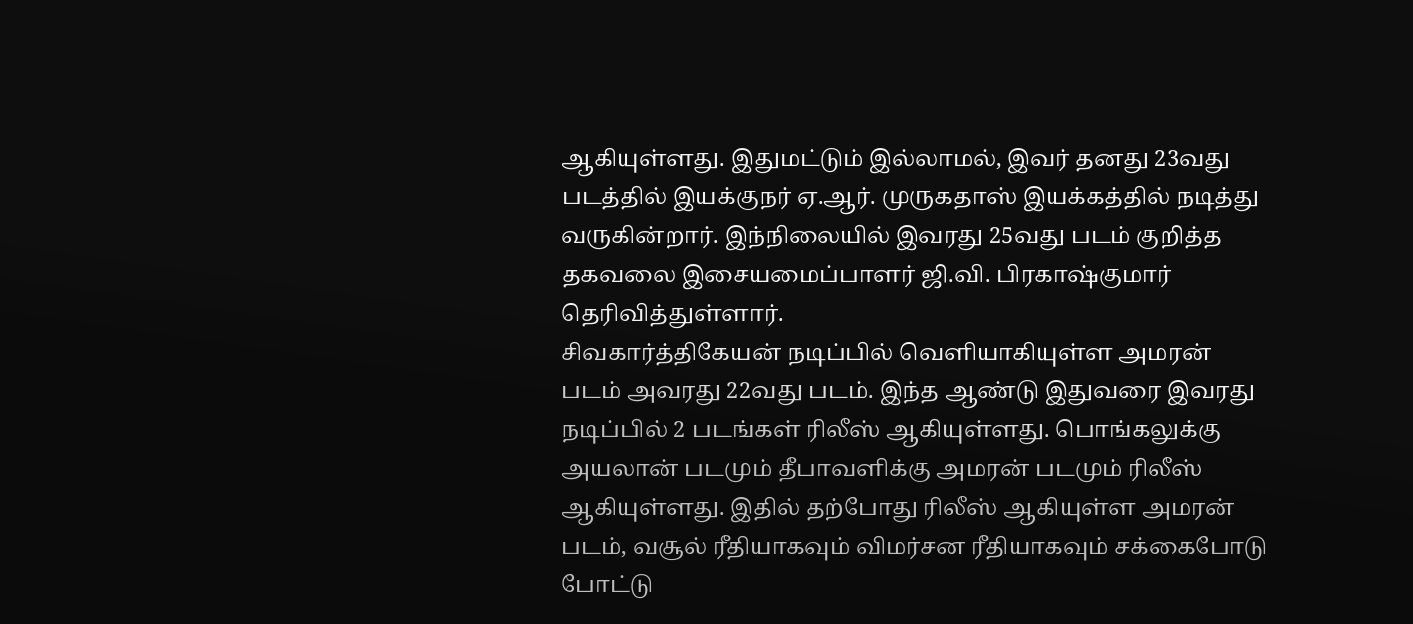ஆகியுள்ளது. இதுமட்டும் இல்லாமல், இவர் தனது 23வது படத்தில் இயக்குநர் ஏ.ஆர். முருகதாஸ் இயக்கத்தில் நடித்து வருகின்றார். இந்நிலையில் இவரது 25வது படம் குறித்த தகவலை இசையமைப்பாளர் ஜி.வி. பிரகாஷ்குமார் தெரிவித்துள்ளார்.
சிவகார்த்திகேயன் நடிப்பில் வெளியாகியுள்ள அமரன் படம் அவரது 22வது படம். இந்த ஆண்டு இதுவரை இவரது நடிப்பில் 2 படங்கள் ரிலீஸ் ஆகியுள்ளது. பொங்கலுக்கு அயலான் படமும் தீபாவளிக்கு அமரன் படமும் ரிலீஸ் ஆகியுள்ளது. இதில் தற்போது ரிலீஸ் ஆகியுள்ள அமரன் படம், வசூல் ரீதியாகவும் விமர்சன ரீதியாகவும் சக்கைபோடு போட்டு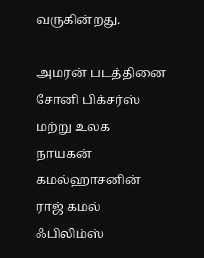வருகின்றது.

அமரன் படத்தினை சோனி பிக்சர்ஸ் மற்று உலக நாயகன் கமல்ஹாசனின் ராஜ் கமல் ஃபிலிம்ஸ்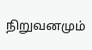நிறுவனமும்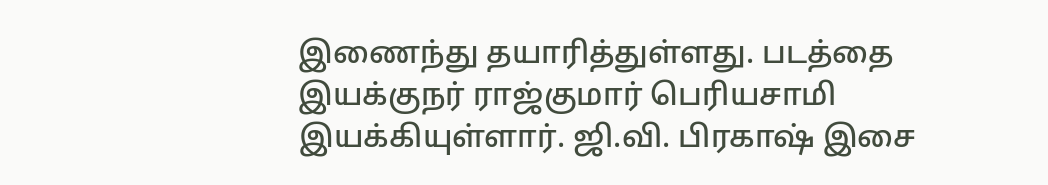இணைந்து தயாரித்துள்ளது. படத்தை இயக்குநர் ராஜ்குமார் பெரியசாமி இயக்கியுள்ளார். ஜி.வி. பிரகாஷ் இசை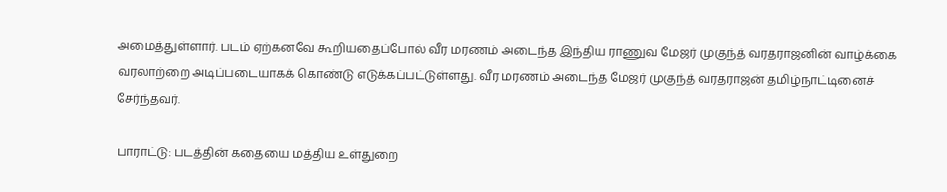அமைத்துள்ளார். படம் ஏற்கனவே கூறியதைப்போல் வீர மரணம் அடைந்த இந்திய ராணுவ மேஜர் முகுந்த் வரதராஜனின் வாழ்க்கை வரலாற்றை அடிப்படையாகக் கொண்டு எடுக்கப்பட்டுள்ளது. வீர மரணம் அடைந்த மேஜர் முகுந்த் வரதராஜன் தமிழ்நாட்டினைச் சேர்ந்தவர்.

பாராட்டு: படத்தின் கதையை மத்திய உள்துறை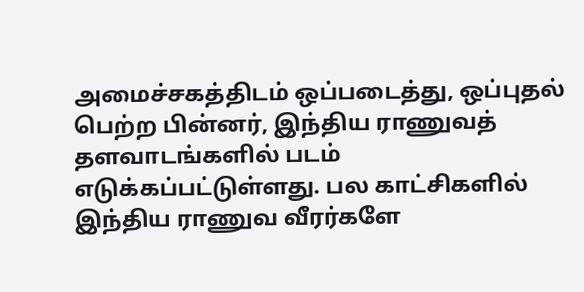அமைச்சகத்திடம் ஒப்படைத்து, ஒப்புதல் பெற்ற பின்னர், இந்திய ராணுவத் தளவாடங்களில் படம் எடுக்கப்பட்டுள்ளது. பல காட்சிகளில் இந்திய ராணுவ வீரர்களே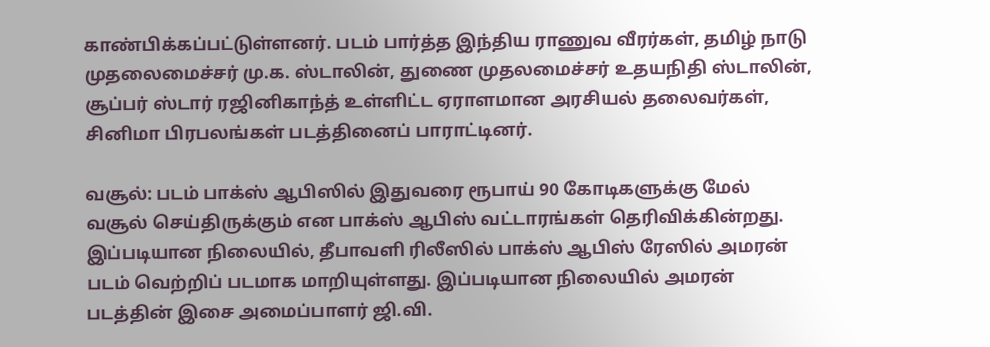காண்பிக்கப்பட்டுள்ளனர். படம் பார்த்த இந்திய ராணுவ வீரர்கள், தமிழ் நாடு முதலைமைச்சர் மு.க. ஸ்டாலின், துணை முதலமைச்சர் உதயநிதி ஸ்டாலின், சூப்பர் ஸ்டார் ரஜினிகாந்த் உள்ளிட்ட ஏராளமான அரசியல் தலைவர்கள், சினிமா பிரபலங்கள் படத்தினைப் பாராட்டினர்.

வசூல்: படம் பாக்ஸ் ஆபிஸில் இதுவரை ரூபாய் 90 கோடிகளுக்கு மேல் வசூல் செய்திருக்கும் என பாக்ஸ் ஆபிஸ் வட்டாரங்கள் தெரிவிக்கின்றது. இப்படியான நிலையில், தீபாவளி ரிலீஸில் பாக்ஸ் ஆபிஸ் ரேஸில் அமரன் படம் வெற்றிப் படமாக மாறியுள்ளது. இப்படியான நிலையில் அமரன் படத்தின் இசை அமைப்பாளர் ஜி.வி.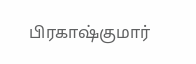பிரகாஷ்குமார்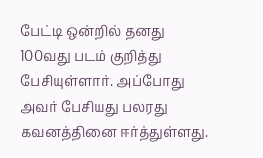பேட்டி ஒன்றில் தனது 100வது படம் குறித்து பேசியுள்ளார். அப்போது அவர் பேசியது பலரது கவனத்தினை ஈர்த்துள்ளது.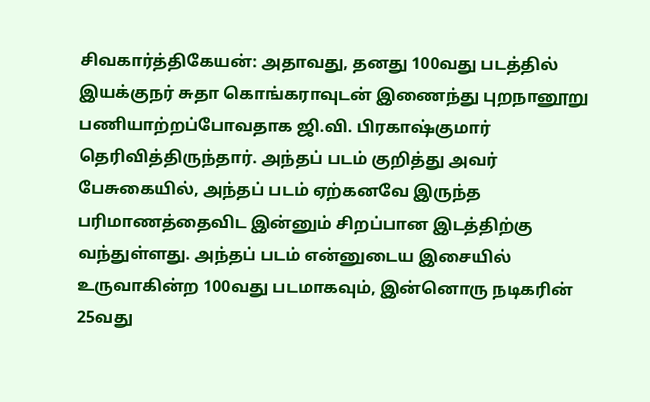சிவகார்த்திகேயன்: அதாவது, தனது 100வது படத்தில் இயக்குநர் சுதா கொங்கராவுடன் இணைந்து புறநானூறு பணியாற்றப்போவதாக ஜி.வி. பிரகாஷ்குமார் தெரிவித்திருந்தார். அந்தப் படம் குறித்து அவர் பேசுகையில், அந்தப் படம் ஏற்கனவே இருந்த பரிமாணத்தைவிட இன்னும் சிறப்பான இடத்திற்கு வந்துள்ளது. அந்தப் படம் என்னுடைய இசையில் உருவாகின்ற 100வது படமாகவும், இன்னொரு நடிகரின் 25வது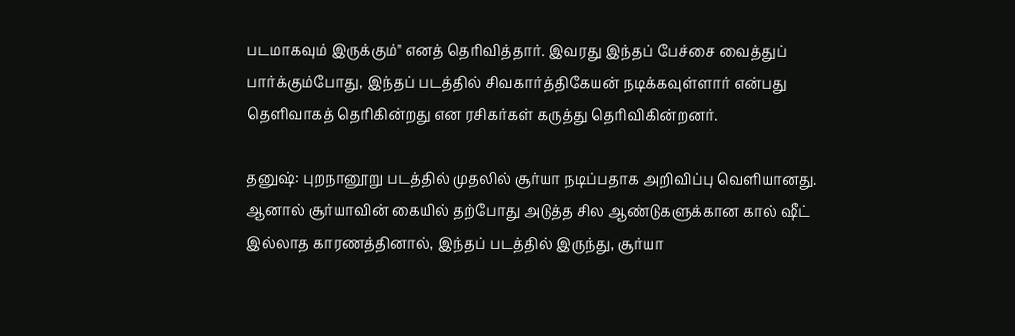படமாகவும் இருக்கும்" எனத் தெரிவித்தார். இவரது இந்தப் பேச்சை வைத்துப் பார்க்கும்போது, இந்தப் படத்தில் சிவகார்த்திகேயன் நடிக்கவுள்ளார் என்பது தெளிவாகத் தெரிகின்றது என ரசிகர்கள் கருத்து தெரிவிகின்றனர்.

தனுஷ்: புறநானூறு படத்தில் முதலில் சூர்யா நடிப்பதாக அறிவிப்பு வெளியானது. ஆனால் சூர்யாவின் கையில் தற்போது அடுத்த சில ஆண்டுகளுக்கான கால் ஷீட் இல்லாத காரணத்தினால், இந்தப் படத்தில் இருந்து, சூர்யா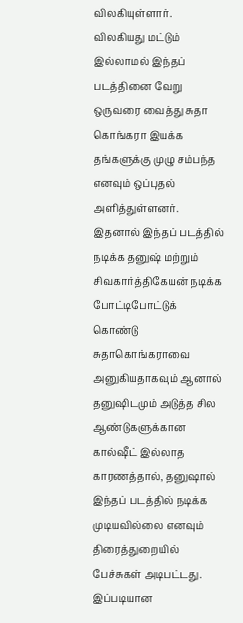விலகியுள்ளார். விலகியது மட்டும் இல்லாமல் இந்தப் படத்தினை வேறு ஒருவரை வைத்து சுதா கொங்கரா இயக்க தங்களுக்கு முழு சம்பந்த எனவும் ஒப்புதல் அளித்துள்ளனர். இதனால் இந்தப் படத்தில் நடிக்க தனுஷ் மற்றும் சிவகார்த்திகேயன் நடிக்க போட்டிபோட்டுக் கொண்டு சுதாகொங்கராவை அனுகியதாகவும் ஆனால் தனுஷிடமும் அடுத்த சில ஆண்டுகளுக்கான கால்ஷீட் இல்லாத காரணத்தால், தனுஷால் இந்தப் படத்தில் நடிக்க முடியவில்லை எனவும் திரைத்துறையில் பேச்சுகள் அடிபட்டது. இப்படியான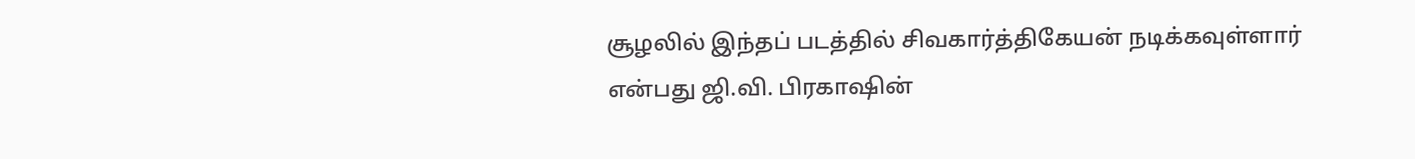சூழலில் இந்தப் படத்தில் சிவகார்த்திகேயன் நடிக்கவுள்ளார் என்பது ஜி.வி. பிரகாஷின்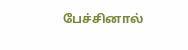பேச்சினால்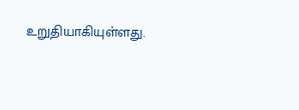உறுதியாகியுள்ளது.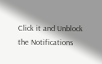Click it and Unblock the Notifications